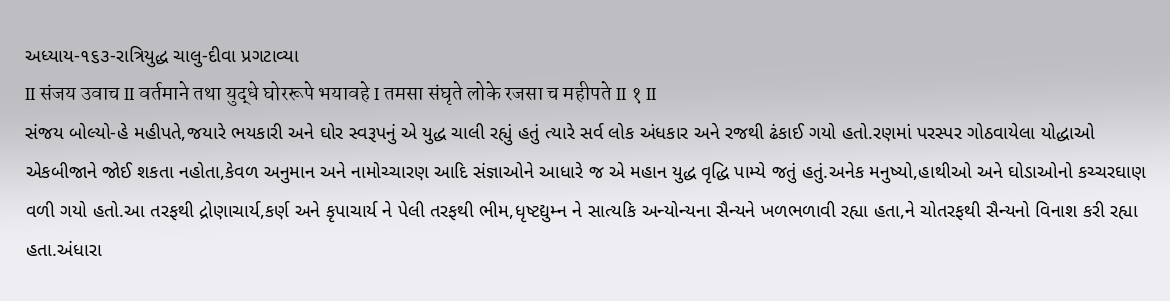અધ્યાય-૧૬૩-રાત્રિયુદ્ધ ચાલુ-દીવા પ્રગટાવ્યા
II संजय उवाच II वर्तमाने तथा युद्धे घोररूपे भयावहे I तमसा संघृते लोके रजसा च महीपते II १ II
સંજય બોલ્યો-હે મહીપતે,જયારે ભયકારી અને ઘોર સ્વરૂપનું એ યુદ્ધ ચાલી રહ્યું હતું ત્યારે સર્વ લોક અંધકાર અને રજથી ઢંકાઈ ગયો હતો.રણમાં પરસ્પર ગોઠવાયેલા યોદ્ધાઓ એકબીજાને જોઈ શકતા નહોતા,કેવળ અનુમાન અને નામોચ્ચારણ આદિ સંજ્ઞાઓને આધારે જ એ મહાન યુદ્ધ વૃદ્ધિ પામ્યે જતું હતું.અનેક મનુષ્યો,હાથીઓ અને ઘોડાઓનો કચ્ચરઘાણ વળી ગયો હતો.આ તરફથી દ્રોણાચાર્ય,કર્ણ અને કૃપાચાર્ય ને પેલી તરફથી ભીમ,ધૃષ્ટદ્યુમ્ન ને સાત્યકિ અન્યોન્યના સૈન્યને ખળભળાવી રહ્યા હતા,ને ચોતરફથી સૈન્યનો વિનાશ કરી રહ્યા હતા.અંધારા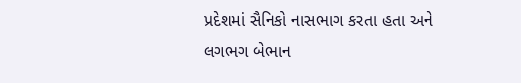પ્રદેશમાં સૈનિકો નાસભાગ કરતા હતા અને લગભગ બેભાન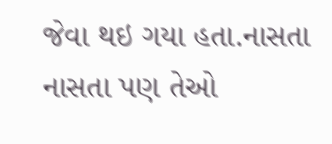જેવા થઇ ગયા હતા.નાસતા નાસતા પણ તેઓ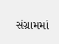સંગ્રામમાં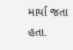માર્યા જતા હતા.